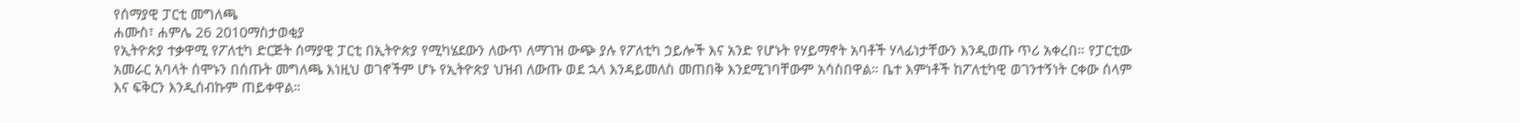የሰማያዊ ፓርቲ መግለጫ
ሐሙስ፣ ሐምሌ 26 2010ማስታወቂያ
የኢትዮጵያ ተቃዋሚ የፖለቲካ ድርጅት ሰማያዊ ፓርቲ በኢትዮጵያ የሚካሄደውን ለውጥ ለማገዝ ውጭ ያሉ የፖለቲካ ኃይሎች እና አንድ የሆኑት የሃይማኖት አባቶች ሃላፊነታቸውን እንዲወጡ ጥሪ አቀረበ። የፓርቲው አመራር አባላት ሰሞኑን በሰጡት መግለጫ እነዚህ ወገኖችም ሆኑ የኢትዮጵያ ህዝብ ለውጡ ወደ ኋላ እንዳይመለስ መጠበቅ እንደሚገባቸውም አሳስበዋል። ቤተ እምነቶች ከፖለቲካዊ ወገንተኝነት ርቀው ሰላም እና ፍቅርን እንዲሰብኩም ጠይቀዋል።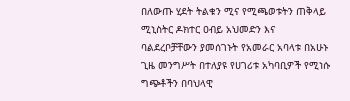በለውጡ ሂደት ትልቁን ሚና የሚጫወቱትን ጠቅላይ ሚኒስትር ዶክተር ዐብይ አህመድን እና ባልደረቦቻቸውን ያመሰገኑት የአመራር አባላቱ በአሁኑ ጊዜ መንግሥት በተለያዩ የሀገሪቱ አካባቢዎች የሚነሱ ግጭቶችን በባህላዊ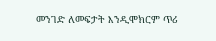መንገድ ለመፍታት እንዲሞክርም ጥሪ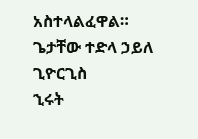አስተላልፈዋል።
ጌታቸው ተድላ ኃይለ ጊዮርጊስ
ኂሩት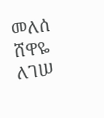መለሰ
ሸዋዬ ለገሠ